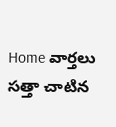Home వార్తలు సత్తా చాటిన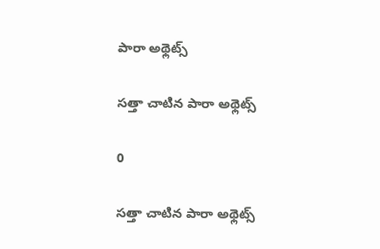పారా అథ్లెట్స్‌

సత్తా చాటిన పారా అథ్లెట్స్‌

0

సత్తా చాటిన పారా అథ్లెట్స్‌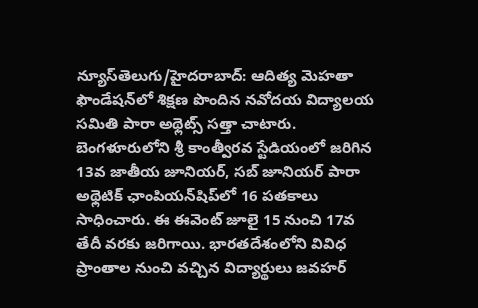న్యూస్‌తెలుగు/హైదరాబాద్‌: ఆదిత్య మెహతా ఫౌండేషన్‌లో శిక్షణ పొందిన నవోదయ విద్యాలయ సమితి పారా అథ్లెట్స్‌ సత్తా చాటారు. బెంగళూరులోని శ్రీ కాంత్వీరవ స్టేడియంలో జరిగిన 13వ జాతీయ జూనియర్‌, సబ్‌ జూనియర్‌ పారా అథ్లెటిక్‌ ఛాంపియన్‌షిప్‌లో 16 పతకాలు సాధించారు. ఈ ఈవెంట్‌ జూలై 15 నుంచి 17వ తేదీ వరకు జరిగాయి. భారతదేశంలోని వివిధ ప్రాంతాల నుంచి వచ్చిన విద్యార్థులు జవహర్‌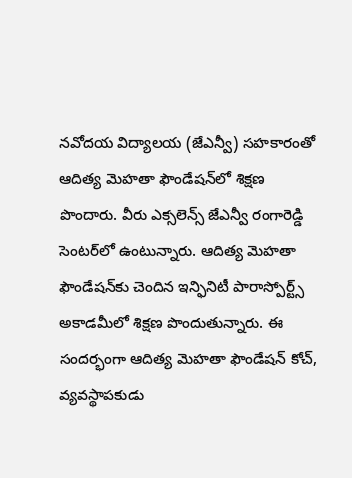నవోదయ విద్యాలయ (జేఎన్వీ) సహకారంతో ఆదిత్య మెహతా ఫౌండేషన్‌లో శిక్షణ పొందారు. వీరు ఎక్సలెన్స్‌ జేఎన్వీ రంగారెడ్డి సెంటర్‌లో ఉంటున్నారు. ఆదిత్య మెహతా ఫౌండేషన్‌కు చెందిన ఇన్ఫినిటీ పారాస్పోర్ట్స్‌ అకాడమీలో శిక్షణ పొందుతున్నారు. ఈ సందర్భంగా ఆదిత్య మెహతా ఫౌండేషన్‌ కోచ్‌, వ్యవస్థాపకుడు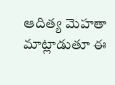ఆదిత్య మెహతా మాట్లాడుతూ ఈ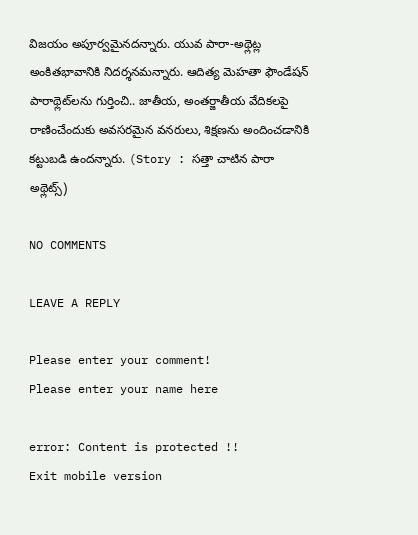విజయం అపూర్వమైనదన్నారు. యువ పారా-అథ్లెట్ల అంకితభావానికి నిదర్శనమన్నారు. ఆదిత్య మెహతా ఫౌండేషన్‌ పారాథ్లెట్‌లను గుర్తించి.. జాతీయ, అంతర్జాతీయ వేదికలపై రాణించేందుకు అవసరమైన వనరులు, శిక్షణను అందించడానికి కట్టుబడి ఉందన్నారు. (Story : సత్తా చాటిన పారా అథ్లెట్స్‌)

NO COMMENTS

LEAVE A REPLY

Please enter your comment!
Please enter your name here

error: Content is protected !!
Exit mobile version